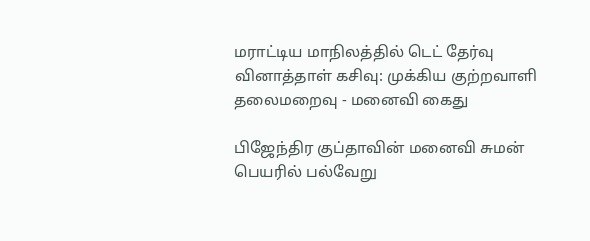மராட்டிய மாநிலத்தில் டெட் தேர்வு வினாத்தாள் கசிவு: முக்கிய குற்றவாளி தலைமறைவு - மனைவி கைது

பிஜேந்திர குப்தாவின் மனைவி சுமன் பெயரில் பல்வேறு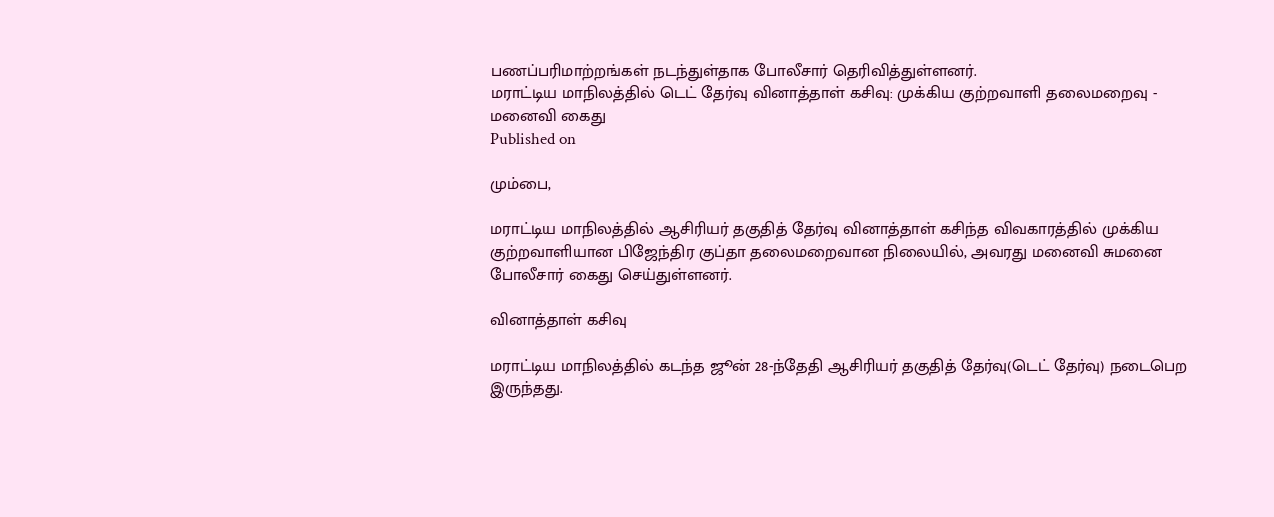பணப்பரிமாற்றங்கள் நடந்துள்தாக போலீசார் தெரிவித்துள்ளனர்.
மராட்டிய மாநிலத்தில் டெட் தேர்வு வினாத்தாள் கசிவு: முக்கிய குற்றவாளி தலைமறைவு - மனைவி கைது
Published on

மும்பை,

மராட்டிய மாநிலத்தில் ஆசிரியர் தகுதித் தேர்வு வினாத்தாள் கசிந்த விவகாரத்தில் முக்கிய குற்றவாளியான பிஜேந்திர குப்தா தலைமறைவான நிலையில், அவரது மனைவி சுமனை போலீசார் கைது செய்துள்ளனர்.

வினாத்தாள் கசிவு

மராட்டிய மாநிலத்தில் கடந்த ஜூன் 28-ந்தேதி ஆசிரியர் தகுதித் தேர்வு(டெட் தேர்வு) நடைபெற இருந்தது.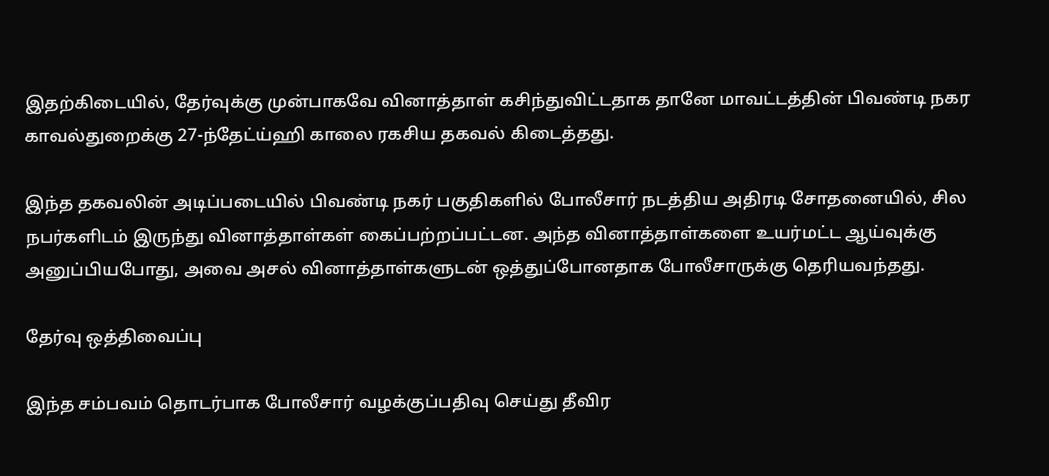இதற்கிடையில், தேர்வுக்கு முன்பாகவே வினாத்தாள் கசிந்துவிட்டதாக தானே மாவட்டத்தின் பிவண்டி நகர காவல்துறைக்கு 27-ந்தேட்ய்ஹி காலை ரகசிய தகவல் கிடைத்தது.

இந்த தகவலின் அடிப்படையில் பிவண்டி நகர் பகுதிகளில் போலீசார் நடத்திய அதிரடி சோதனையில், சில நபர்களிடம் இருந்து வினாத்தாள்கள் கைப்பற்றப்பட்டன. அந்த வினாத்தாள்களை உயர்மட்ட ஆய்வுக்கு அனுப்பியபோது, அவை அசல் வினாத்தாள்களுடன் ஒத்துப்போனதாக போலீசாருக்கு தெரியவந்தது.

தேர்வு ஒத்திவைப்பு

இந்த சம்பவம் தொடர்பாக போலீசார் வழக்குப்பதிவு செய்து தீவிர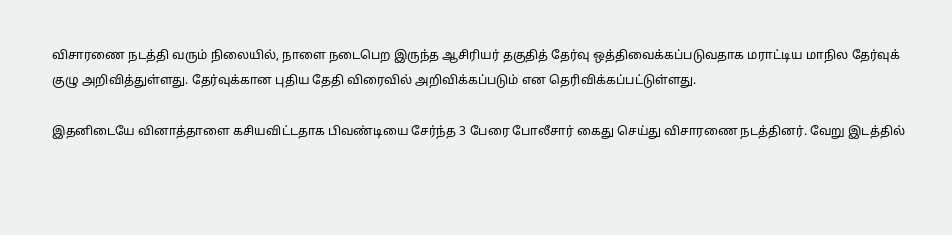விசாரணை நடத்தி வரும் நிலையில், நாளை நடைபெற இருந்த ஆசிரியர் தகுதித் தேர்வு ஒத்திவைக்கப்படுவதாக மராட்டிய மாநில தேர்வுக் குழு அறிவித்துள்ளது. தேர்வுக்கான புதிய தேதி விரைவில் அறிவிக்கப்படும் என தெரிவிக்கப்பட்டுள்ளது.

இதனிடையே வினாத்தாளை கசியவிட்டதாக பிவண்டியை சேர்ந்த 3 பேரை போலீசார் கைது செய்து விசாரணை நடத்தினர். வேறு இடத்தில்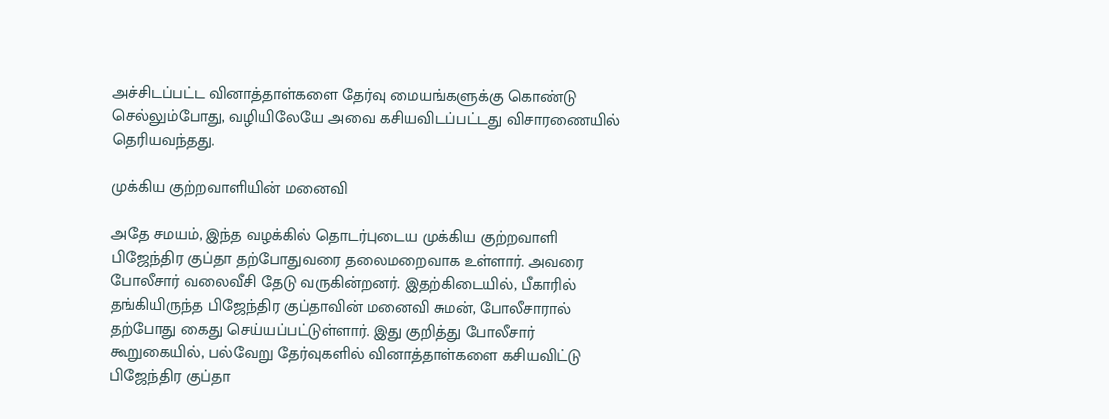அச்சிடப்பட்ட வினாத்தாள்களை தேர்வு மையங்களுக்கு கொண்டு செல்லும்போது, வழியிலேயே அவை கசியவிடப்பட்டது விசாரணையில் தெரியவந்தது.

முக்கிய குற்றவாளியின் மனைவி

அதே சமயம், இந்த வழக்கில் தொடர்புடைய முக்கிய குற்றவாளி பிஜேந்திர குப்தா தற்போதுவரை தலைமறைவாக உள்ளார். அவரை போலீசார் வலைவீசி தேடு வருகின்றனர். இதற்கிடையில், பீகாரில் தங்கியிருந்த பிஜேந்திர குப்தாவின் மனைவி சுமன், போலீசாரால் தற்போது கைது செய்யப்பட்டுள்ளார். இது குறித்து போலீசார் கூறுகையில், பல்வேறு தேர்வுகளில் வினாத்தாள்களை கசியவிட்டு பிஜேந்திர குப்தா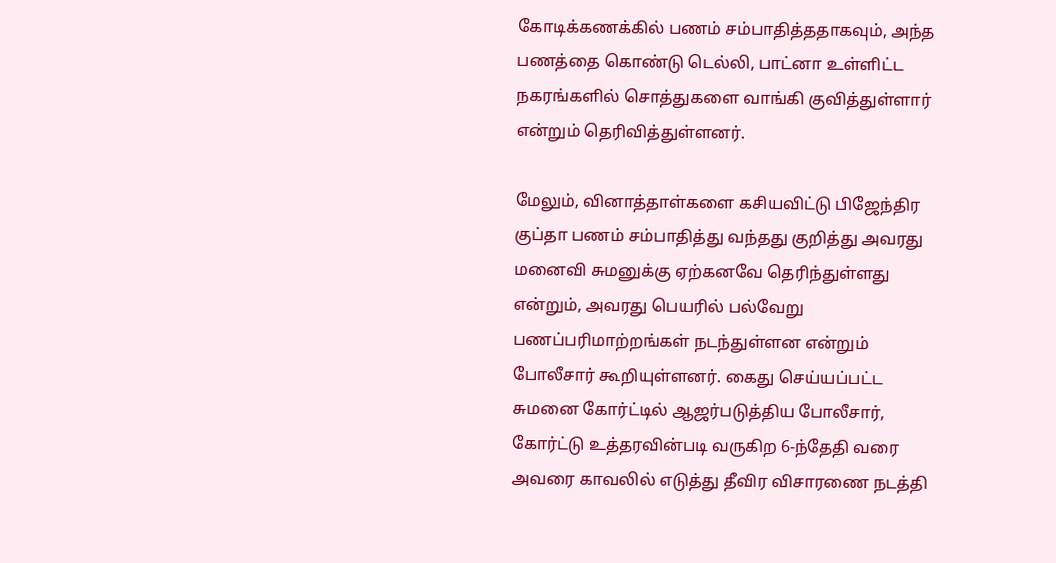கோடிக்கணக்கில் பணம் சம்பாதித்ததாகவும், அந்த பணத்தை கொண்டு டெல்லி, பாட்னா உள்ளிட்ட நகரங்களில் சொத்துகளை வாங்கி குவித்துள்ளார் என்றும் தெரிவித்துள்ளனர்.

மேலும், வினாத்தாள்களை கசியவிட்டு பிஜேந்திர குப்தா பணம் சம்பாதித்து வந்தது குறித்து அவரது மனைவி சுமனுக்கு ஏற்கனவே தெரிந்துள்ளது என்றும், அவரது பெயரில் பல்வேறு பணப்பரிமாற்றங்கள் நடந்துள்ளன என்றும் போலீசார் கூறியுள்ளனர். கைது செய்யப்பட்ட சுமனை கோர்ட்டில் ஆஜர்படுத்திய போலீசார், கோர்ட்டு உத்தரவின்படி வருகிற 6-ந்தேதி வரை அவரை காவலில் எடுத்து தீவிர விசாரணை நடத்தி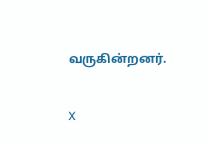வருகின்றனர்.

X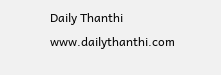Daily Thanthi
www.dailythanthi.com